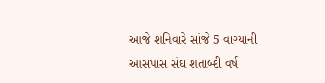આજે શનિવારે સાંજે 5 વાગ્યાની આસપાસ સંઘ શતાબ્દી વર્ષ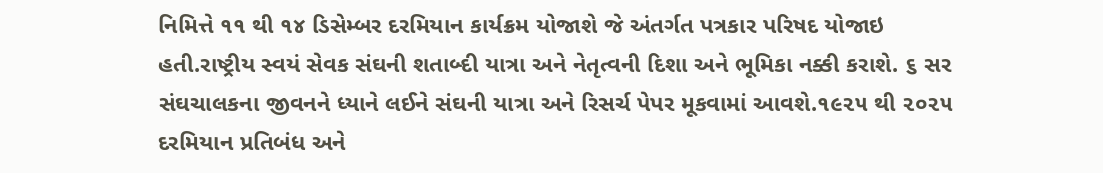નિમિત્તે ૧૧ થી ૧૪ ડિસેમ્બર દરમિયાન કાર્યક્રમ યોજાશે જે અંતર્ગત પત્રકાર પરિષદ યોજાઇ હતી.રાષ્ટ્રીય સ્વયં સેવક સંઘની શતાબ્દી યાત્રા અને નેતૃત્વની દિશા અને ભૂમિકા નક્કી કરાશે. ૬ સર સંઘચાલકના જીવનને ધ્યાને લઈને સંઘની યાત્રા અને રિસર્ચ પેપર મૂકવામાં આવશે.૧૯૨૫ થી ૨૦૨૫ દરમિયાન પ્રતિબંધ અને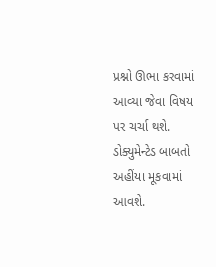પ્રશ્નો ઊભા કરવામાં આવ્યા જેવા વિષય પર ચર્ચા થશે. ડોક્યુમેન્ટેડ બાબતો અહીંયા મૂકવામાં આવશે.